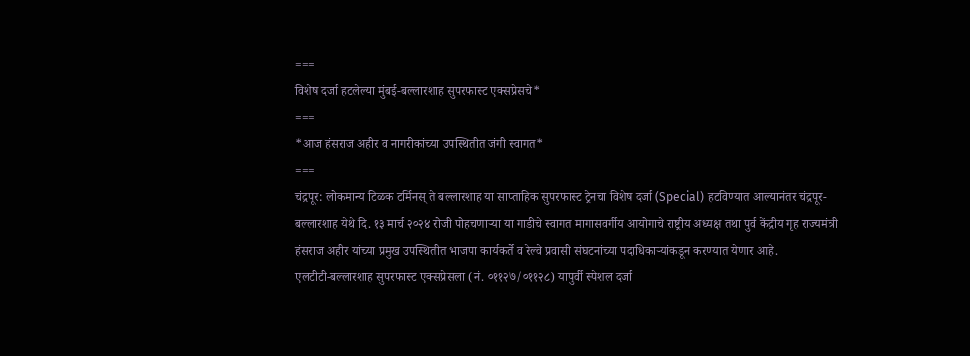===
विशेष दर्जा हटलेल्या मुंबई-बल्लारशाह सुपरफास्ट एक्सप्रेसचे*
===
*आज हंसराज अहीर व नागरीकांच्या उपस्थितीत जंगी स्वागत*
===
चंद्रपूर: लोकमान्य टिळक टर्मिनस् ते बल्लारशाह या साप्ताहिक सुपरफास्ट ट्रेनचा विशेष दर्जा (Special) हटविण्यात आल्यानंतर चंद्रपूर-बल्लारशाह येथे दि. १३ मार्च २०२४ रोजी पोहचणाऱ्या या गाडीचे स्वागत मागासवर्गीय आयोगाचे राष्ट्रीय अध्यक्ष तथा पुर्व केंद्रीय गृह राज्यमंत्री हंसराज अहीर यांच्या प्रमुख उपस्थितीत भाजपा कार्यकर्ते व रेल्वे प्रवासी संघटनांच्या पदाधिकाऱ्यांकडून करण्यात येणार आहे.
एलटीटी-बल्लारशाह सुपरफास्ट एक्सप्रेसला (नं. ०११२७/०११२८) यापुर्वी स्पेशल दर्जा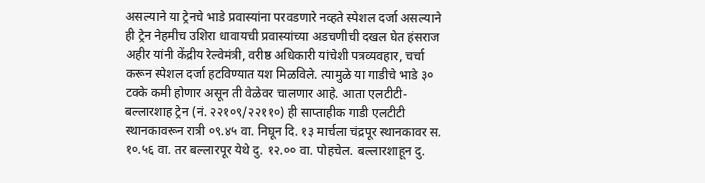असल्याने या ट्रेनचे भाडे प्रवास्यांना परवडणारे नव्हते स्पेशल दर्जा असल्याने ही ट्रेन नेहमीच उशिरा धावायची प्रवास्यांच्या अडचणीची दखल घेत हंसराज अहीर यांनी केंद्रीय रेल्वेमंत्री, वरीष्ठ अधिकारी यांचेशी पत्रव्यवहार, चर्चा करून स्पेशल दर्जा हटविण्यात यश मिळविले. त्यामुळे या गाडीचे भाडे ३० टक्के कमी होणार असून ती वेळेवर चालणार आहे. आता एलटीटी-बल्लारशाह ट्रेन (नं. २२१०९/२२११०) ही साप्ताहीक गाडी एलटीटी स्थानकावरून रात्री ०९.४५ वा. निघून दि. १३ मार्चला चंद्रपूर स्थानकावर स. १०.५६ वा. तर बल्लारपूर येथे दु. १२.०० वा. पोहचेल. बल्लारशाहून दु.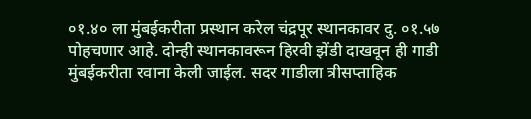०१.४० ला मुंबईकरीता प्रस्थान करेल चंद्रपूर स्थानकावर दु. ०१.५७ पोहचणार आहे. दोन्ही स्थानकावरून हिरवी झेंडी दाखवून ही गाडी मुंबईकरीता रवाना केली जाईल. सदर गाडीला त्रीसप्ताहिक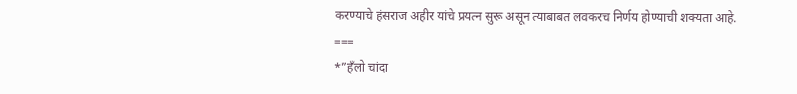करण्याचे हंसराज अहीर यांचे प्रयत्न सुरू असून त्याबाबत लवकरच निर्णय होण्याची शक्यता आहे.
===
*”हँलो चांदा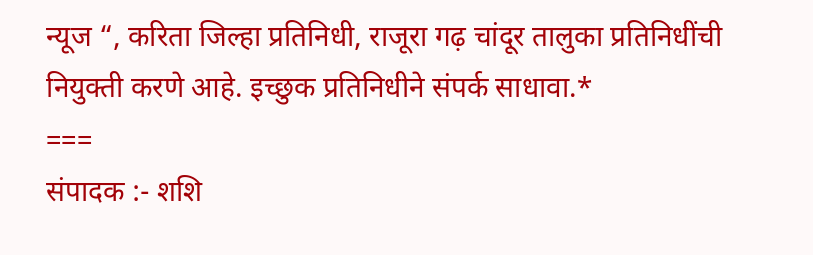न्यूज “, करिता जिल्हा प्रतिनिधी, राजूरा गढ़ चांदूर तालुका प्रतिनिधींची नियुक्ती करणे आहे. इच्छुक प्रतिनिधीने संपर्क साधावा.*
===
संपादक :- शशि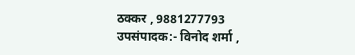ठक्कर , 9881277793
उपसंपादक:- विनोद शर्मा ,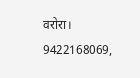वरोरा। 9422168069,